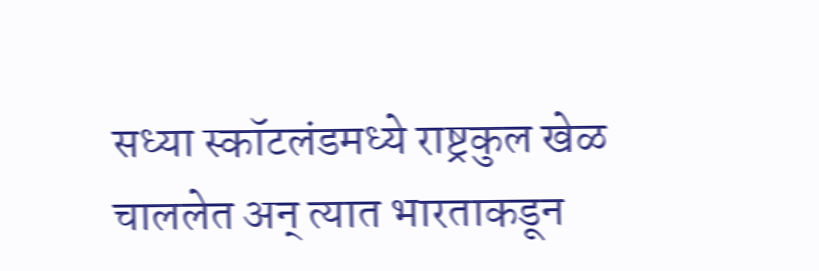सध्या स्कॉटलंडमध्ये राष्ट्रकुल खेळ चाललेत अन् त्यात भारताकडून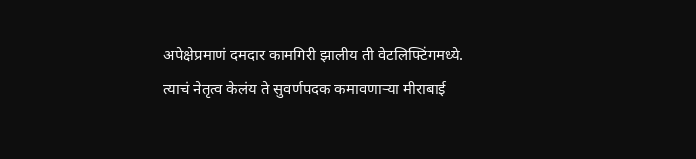अपेक्षेप्रमाणं दमदार कामगिरी झालीय ती वेटलिफ्टिंगमध्ये. त्याचं नेतृत्व केलंय ते सुवर्णपदक कमावणाऱ्या मीराबाई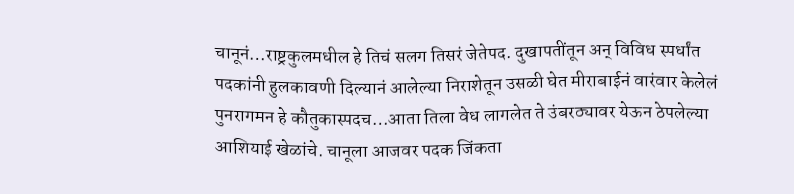चानूनं…राष्ट्रकुलमधील हे तिचं सलग तिसरं जेतेपद. दुखापतींतून अन् विविध स्पर्धांत पदकांनी हुलकावणी दिल्यानं आलेल्या निराशेतून उसळी घेत मीराबाईनं वारंवार केलेलं पुनरागमन हे कौतुकास्पदच…आता तिला वेध लागलेत ते उंबरठ्यावर येऊन ठेपलेल्या आशियाई खेळांचे. चानूला आजवर पदक जिंकता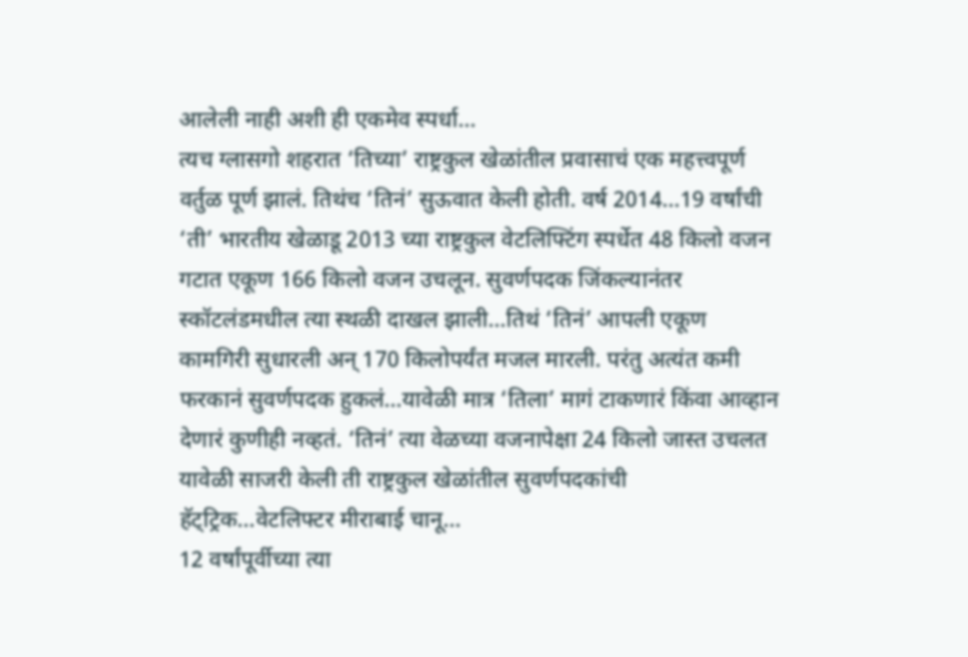आलेली नाही अशी ही एकमेव स्पर्धा…
त्यच ग्लासगो शहरात ‘तिच्या’ राष्ट्रकुल खेळांतील प्रवासाचं एक महत्त्वपूर्ण वर्तुळ पूर्ण झालं. तिथंच ‘तिनं’ सुऊवात केली होती. वर्ष 2014…19 वर्षांची ‘ती’ भारतीय खेळाडू 2013 च्या राष्ट्रकुल वेटलिफ्टिंग स्पर्धेत 48 किलो वजन गटात एकूण 166 किलो वजन उचलून. सुवर्णपदक जिंकल्यानंतर स्कॉटलंडमधील त्या स्थळी दाखल झाली…तिथं ‘तिनं’ आपली एकूण कामगिरी सुधारली अन् 170 किलोपर्यंत मजल मारली. परंतु अत्यंत कमी फरकानं सुवर्णपदक हुकलं…यावेळी मात्र ‘तिला’ मागं टाकणारं किंवा आव्हान देणारं कुणीही नव्हतं. ‘तिनं’ त्या वेळच्या वजनापेक्षा 24 किलो जास्त उचलत यावेळी साजरी केली ती राष्ट्रकुल खेळांतील सुवर्णपदकांची हॅट्ट्रिक…वेटलिफ्टर मीराबाई चानू…
12 वर्षांपूर्वीच्या त्या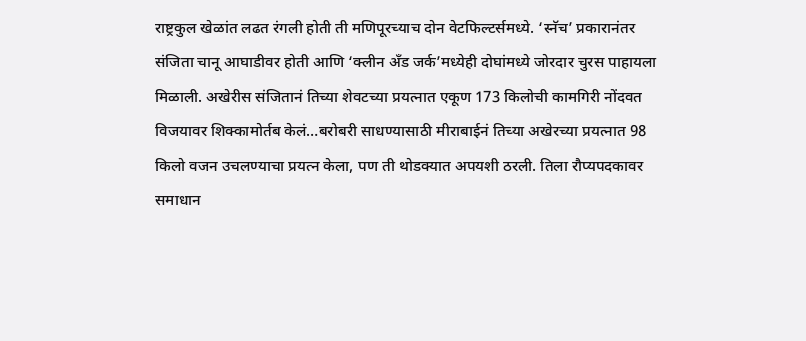राष्ट्रकुल खेळांत लढत रंगली होती ती मणिपूरच्याच दोन वेटफिल्टर्समध्ये. ‘स्नॅच’ प्रकारानंतर संजिता चानू आघाडीवर होती आणि ‘क्लीन अँड जर्क’मध्येही दोघांमध्ये जोरदार चुरस पाहायला मिळाली. अखेरीस संजितानं तिच्या शेवटच्या प्रयत्नात एकूण 173 किलोची कामगिरी नोंदवत विजयावर शिक्कामोर्तब केलं…बरोबरी साधण्यासाठी मीराबाईनं तिच्या अखेरच्या प्रयत्नात 98 किलो वजन उचलण्याचा प्रयत्न केला, पण ती थोडक्यात अपयशी ठरली. तिला रौप्यपदकावर समाधान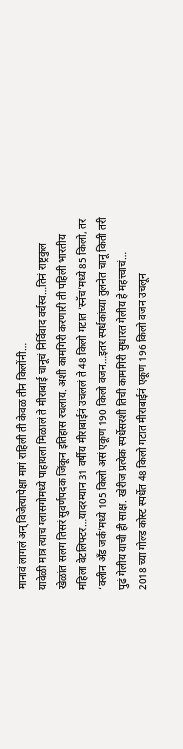मानावं लागलं अन् विजेत्यापेक्षा मागं राहिली ती केवळ तीन किलोंनी…
यावेळी मात्र त्याच ग्लासगोमध्ये पाहायला मिळालं ते मीराबाई चानूचं निर्विवाद वर्चस्व…तिनं राष्ट्रकुल खेळांत सलग तिसरं सुवर्णपदक जिंकून इतिहास रचलाय. अशी कामगिरी करणारी ती पहिली भारतीय महिला वेटलिफ्टर…यादरम्यान 31 वर्षीय मीराबाईनं उचललं ते 48 किलो गटात ‘स्नॅच’मध्ये 85 किलो, तर ‘क्लीन अँड जर्क’मध्ये 105 किलो असं एकूण 190 किलो वजन…इतर स्पर्धकांच्या तुलनेत चानू किती तरी पुढं गेलीय याची ही साक्ष. खेरीज प्रत्येक स्पर्धेसरशी तिची कामगिरी सुधारत गेलीय हे महत्त्वाचं…
2018 च्या गोल्ड कोस्ट स्पर्धेत 48 किलो गटात मीराबाईनं एकूण 196 किलो वजन उचलून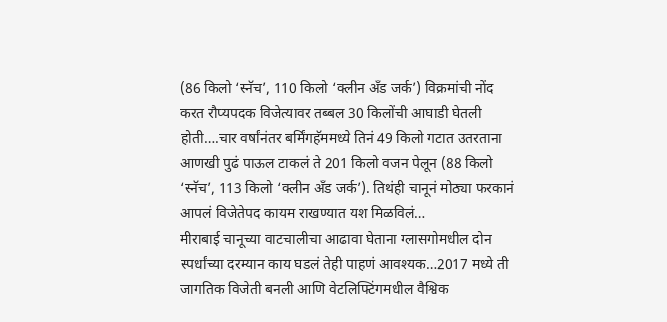(86 किलो ‘स्नॅच’, 110 किलो ‘क्लीन अँड जर्क’) विक्रमांची नोंद करत रौप्यपदक विजेत्यावर तब्बल 30 किलोंची आघाडी घेतली होती….चार वर्षांनंतर बर्मिंगहॅममध्ये तिनं 49 किलो गटात उतरताना आणखी पुढं पाऊल टाकलं ते 201 किलो वजन पेलून (88 किलो ‘स्नॅच’, 113 किलो ‘क्लीन अँड जर्क’). तिथंही चानूनं मोठ्या फरकानं आपलं विजेतेपद कायम राखण्यात यश मिळविलं…
मीराबाई चानूच्या वाटचालीचा आढावा घेताना ग्लासगोमधील दोन स्पर्धांच्या दरम्यान काय घडलं तेही पाहणं आवश्यक…2017 मध्ये ती जागतिक विजेती बनली आणि वेटलिफ्टिंगमधील वैश्विक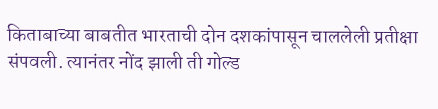किताबाच्या बाबतीत भारताची दोन दशकांपासून चाललेली प्रतीक्षा संपवली. त्यानंतर नोंद झाली ती गोल्ड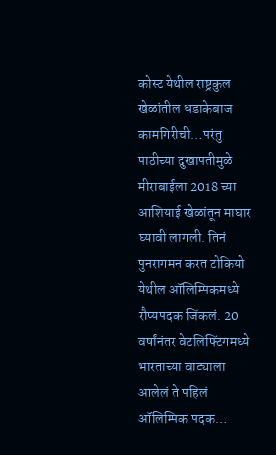कोस्ट येथील राष्ट्रकुल खेळांतील धडाकेबाज कामगिरीची…परंतु पाठीच्या दुखापतीमुळे मीराबाईला 2018 च्या आशियाई खेळांतून माघार घ्यावी लागली. तिनं पुनरागमन करत टोकियो येथील ऑलिम्पिकमध्ये रौप्यपदक जिंकलं. 20 वर्षांनंतर वेटलिफ्टिंगमध्ये भारताच्या वाट्याला आलेलं ते पहिलं ऑलिम्पिक पदक…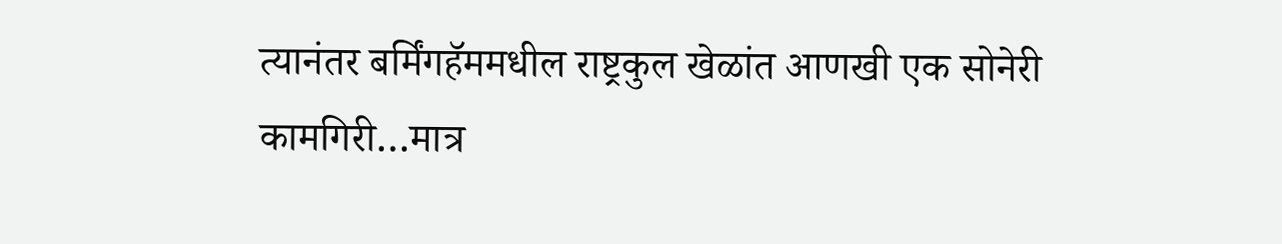त्यानंतर बर्मिंगहॅममधील राष्ट्रकुल खेळांत आणखी एक सोनेरी कामगिरी…मात्र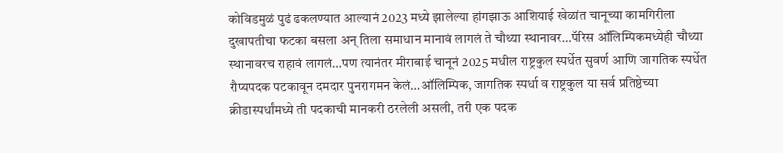कोविडमुळं पुढं ढकलण्यात आल्यानं 2023 मध्ये झालेल्या हांगझाऊ आशियाई खेळांत चानूच्या कामगिरीला दुखापतीचा फटका बसला अन् तिला समाधान मानावं लागलं ते चौथ्या स्थानावर…पॅरिस ऑलिम्पिकमध्येही चौथ्या स्थानावरच राहावं लागलं…पण त्यानंतर मीराबाई चानूनं 2025 मधील राष्ट्रकुल स्पर्धेत सुवर्ण आणि जागतिक स्पर्धेत रौप्यपदक पटकावून दमदार पुनरागमन केलं…ऑलिम्पिक, जागतिक स्पर्धा व राष्ट्रकुल या सर्व प्रतिष्ठेच्या क्रीडास्पर्धांमध्ये ती पदकाची मानकरी ठरलेली असली, तरी एक पदक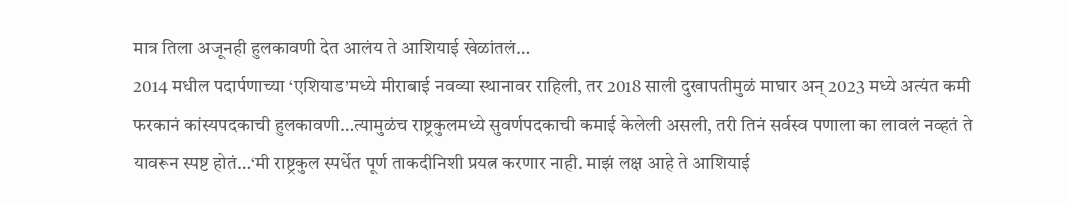मात्र तिला अजूनही हुलकावणी देत आलंय ते आशियाई खेळांतलं…
2014 मधील पदार्पणाच्या ‘एशियाड’मध्ये मीराबाई नवव्या स्थानावर राहिली, तर 2018 साली दुखापतीमुळं माघार अन् 2023 मध्ये अत्यंत कमी फरकानं कांस्यपदकाची हुलकावणी…त्यामुळंच राष्ट्रकुलमध्ये सुवर्णपदकाची कमाई केलेली असली, तरी तिनं सर्वस्व पणाला का लावलं नव्हतं ते यावरून स्पष्ट होतं…‘मी राष्ट्रकुल स्पर्धेत पूर्ण ताकदीनिशी प्रयत्न करणार नाही. माझं लक्ष आहे ते आशियाई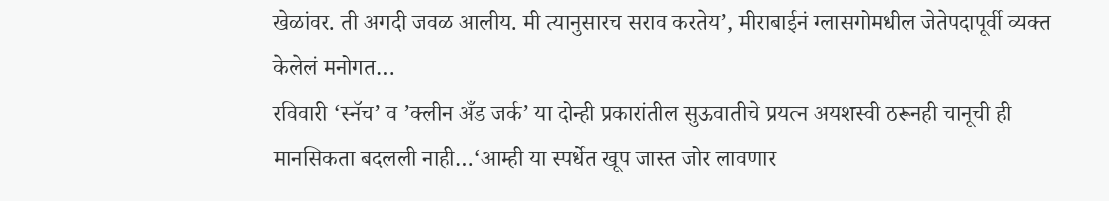खेळांवर. ती अगदी जवळ आलीय. मी त्यानुसारच सराव करतेय’, मीराबाईनं ग्लासगोमधील जेतेपदापूर्वी व्यक्त केलेलं मनोगत…
रविवारी ‘स्नॅच’ व ’क्लीन अँड जर्क’ या दोन्ही प्रकारांतील सुऊवातीचे प्रयत्न अयशस्वी ठरूनही चानूची ही मानसिकता बदलली नाही…‘आम्ही या स्पर्धेत खूप जास्त जोर लावणार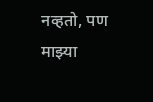नव्हतो, पण माझ्या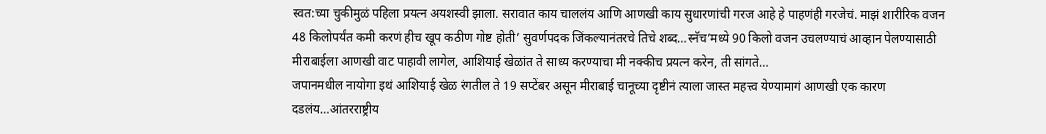स्वत:च्या चुकीमुळं पहिला प्रयत्न अयशस्वी झाला. सरावात काय चाललंय आणि आणखी काय सुधारणांची गरज आहे हे पाहणंही गरजेचं. माझं शारीरिक वजन 48 किलोपर्यंत कमी करणं हीच खूप कठीण गोष्ट होती’ सुवर्णपदक जिंकल्यानंतरचे तिचे शब्द…स्नॅच’मध्ये 90 किलो वजन उचलण्याचं आव्हान पेलण्यासाठी मीराबाईला आणखी वाट पाहावी लागेल, आशियाई खेळांत ते साध्य करण्याचा मी नक्कीच प्रयत्न करेन, ती सांगते…
जपानमधील नायोगा इथं आशियाई खेळ रंगतील ते 19 सप्टेंबर असून मीराबाई चानूच्या दृष्टीनं त्याला जास्त महत्त्व येण्यामागं आणखी एक कारण दडलंय…आंतरराष्ट्रीय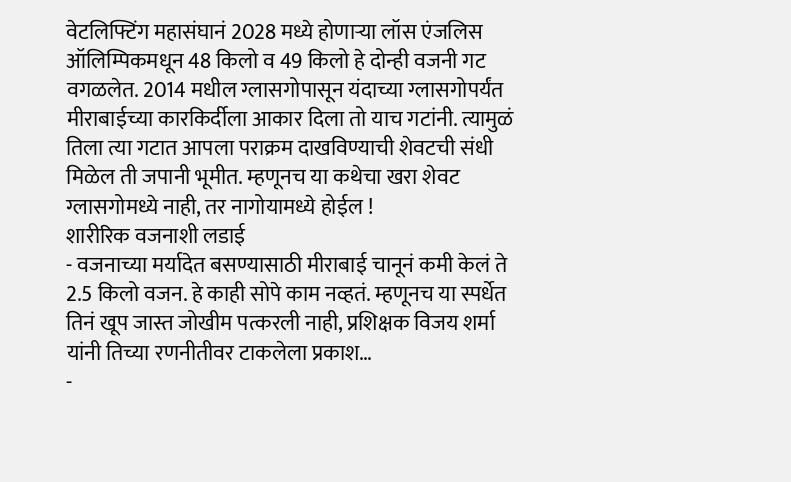वेटलिफ्टिंग महासंघानं 2028 मध्ये होणाऱ्या लॉस एंजलिस ऑलिम्पिकमधून 48 किलो व 49 किलो हे दोन्ही वजनी गट वगळलेत. 2014 मधील ग्लासगोपासून यंदाच्या ग्लासगोपर्यंत मीराबाईच्या कारकिर्दीला आकार दिला तो याच गटांनी. त्यामुळं तिला त्या गटात आपला पराक्रम दाखविण्याची शेवटची संधी मिळेल ती जपानी भूमीत. म्हणूनच या कथेचा खरा शेवट ग्लासगोमध्ये नाही, तर नागोयामध्ये होईल !
शारीरिक वजनाशी लडाई
- वजनाच्या मर्यादेत बसण्यासाठी मीराबाई चानूनं कमी केलं ते 2.5 किलो वजन. हे काही सोपे काम नव्हतं. म्हणूनच या स्पर्धेत तिनं खूप जास्त जोखीम पत्करली नाही, प्रशिक्षक विजय शर्मा यांनी तिच्या रणनीतीवर टाकलेला प्रकाश…
-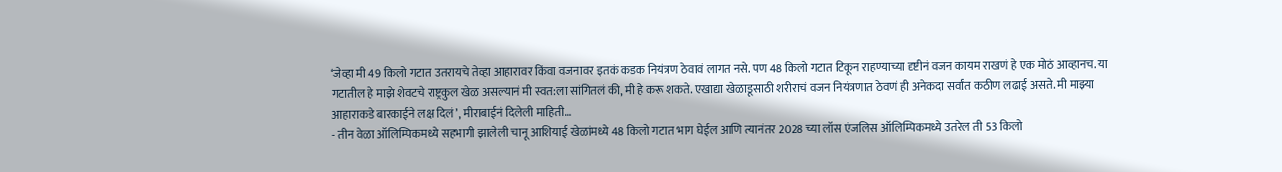‘जेव्हा मी 49 किलो गटात उतरायचे तेव्हा आहारावर किंवा वजनावर इतकं कडक नियंत्रण ठेवावं लागत नसे. पण 48 किलो गटात टिकून राहण्याच्या दृष्टीनं वजन कायम राखणं हे एक मोठं आव्हानच. या गटातील हे माझे शेवटचे राष्ट्रकुल खेळ असल्यानं मी स्वत:ला सांगितलं की, मी हे करू शकते. एखाद्या खेळाडूसाठी शरीराचं वजन नियंत्रणात ठेवणं ही अनेकदा सर्वांत कठीण लढाई असते. मी माझ्या आहाराकडे बारकाईने लक्ष दिलं’, मीराबाईनं दिलेली माहिती…
- तीन वेळा ऑलिम्पिकमध्ये सहभागी झालेली चानू आशियाई खेळांमध्ये 48 किलो गटात भाग घेईल आणि त्यानंतर 2028 च्या लॉस एंजलिस ऑलिम्पिकमध्ये उतरेल ती 53 किलो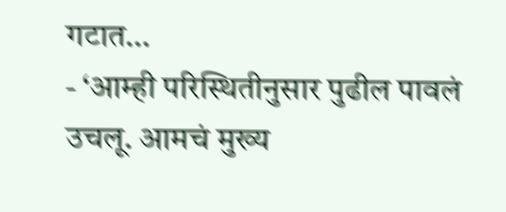गटात…
- ‘आम्ही परिस्थितीनुसार पुढील पावलं उचलू. आमचं मुख्य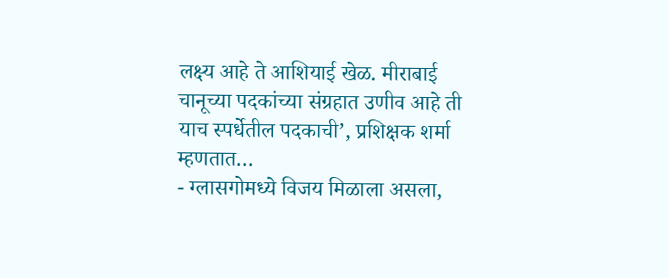लक्ष्य आहे ते आशियाई खेळ. मीराबाई चानूच्या पदकांच्या संग्रहात उणीव आहे ती याच स्पर्धेतील पदकाची’, प्रशिक्षक शर्मा म्हणतात…
- ग्लासगोमध्ये विजय मिळाला असला,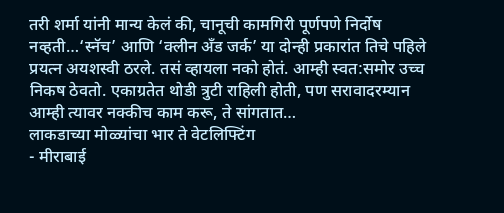तरी शर्मा यांनी मान्य केलं की, चानूची कामगिरी पूर्णपणे निर्दोष नव्हती…‘स्नॅच’ आणि ‘क्लीन अँड जर्क’ या दोन्ही प्रकारांत तिचे पहिले प्रयत्न अयशस्वी ठरले. तसं व्हायला नको होतं. आम्ही स्वत:समोर उच्च निकष ठेवतो. एकाग्रतेत थोडी त्रुटी राहिली होती, पण सरावादरम्यान आम्ही त्यावर नक्कीच काम करू, ते सांगतात…
लाकडाच्या मोळ्यांचा भार ते वेटलिफ्टिंग
- मीराबाई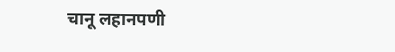चानू लहानपणी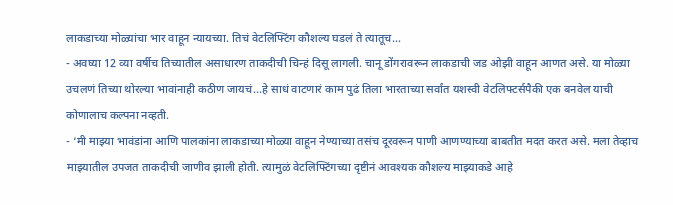लाकडाच्या मोळ्यांचा भार वाहून न्यायच्या. तिचं वेटलिफ्टिंग कौशल्य घडलं ते त्यातूच…
- अवघ्या 12 व्या वर्षीच तिच्यातील असाधारण ताकदीची चिन्हं दिसू लागली. चानू डोंगरावरून लाकडाची जड ओझी वाहून आणत असे. या मोळ्या उचलणं तिच्या थोरल्या भावांनाही कठीण जायचं…हे साधं वाटणारं काम पुढं तिला भारताच्या सर्वांत यशस्वी वेटलिफ्टर्सपैकी एक बनवेल याची कोणालाच कल्पना नव्हती.
- ‘मी माझ्या भावंडांना आणि पालकांना लाकडाच्या मोळ्या वाहून नेण्याच्या तसंच दूरवरून पाणी आणण्याच्या बाबतीत मदत करत असे. मला तेव्हाच माझ्यातील उपजत ताकदीची जाणीव झाली होती. त्यामुळं वेटलिफ्टिंगच्या दृष्टीनं आवश्यक कौशल्य माझ्याकडे आहे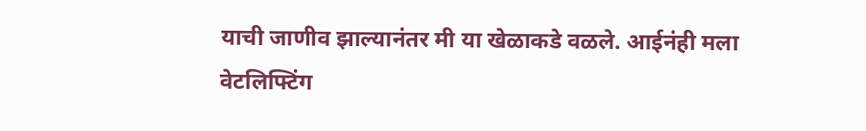याची जाणीव झाल्यानंतर मी या खेळाकडे वळले. आईनंही मला वेटलिफ्टिंग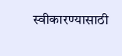स्वीकारण्यासाठी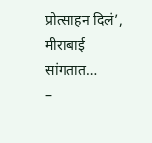प्रोत्साहन दिलं’, मीराबाई सांगतात…
–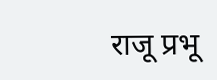राजू प्रभू